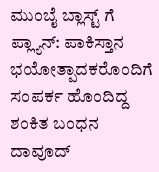ಮುಂಬೈ ಬ್ಲಾಸ್ಟ್ ಗೆ ಪ್ಲ್ಯಾನ್: ಪಾಕಿಸ್ತಾನ ಭಯೋತ್ಪಾದಕರೊಂದಿಗೆ ಸಂಪರ್ಕ ಹೊಂದಿದ್ದ ಶಂಕಿತ ಬಂಧನ
ದಾವೂದ್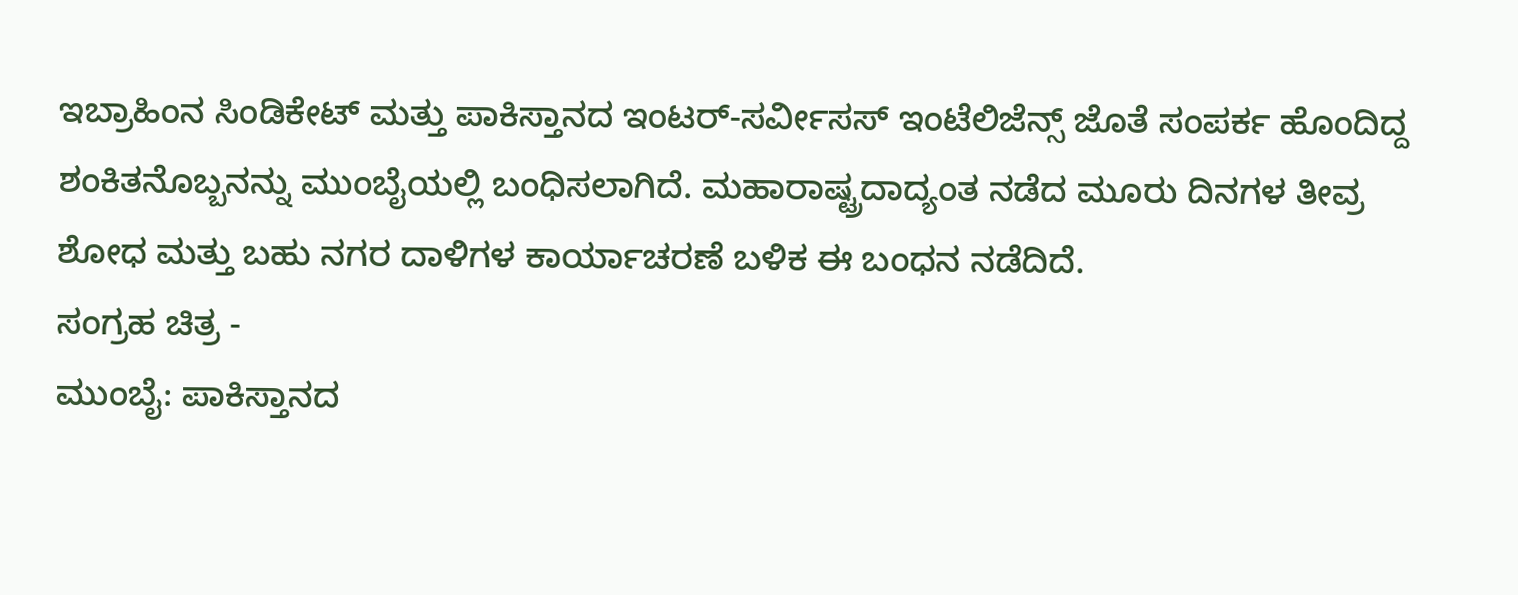ಇಬ್ರಾಹಿಂನ ಸಿಂಡಿಕೇಟ್ ಮತ್ತು ಪಾಕಿಸ್ತಾನದ ಇಂಟರ್-ಸರ್ವೀಸಸ್ ಇಂಟೆಲಿಜೆನ್ಸ್ ಜೊತೆ ಸಂಪರ್ಕ ಹೊಂದಿದ್ದ ಶಂಕಿತನೊಬ್ಬನನ್ನು ಮುಂಬೈಯಲ್ಲಿ ಬಂಧಿಸಲಾಗಿದೆ. ಮಹಾರಾಷ್ಟ್ರದಾದ್ಯಂತ ನಡೆದ ಮೂರು ದಿನಗಳ ತೀವ್ರ ಶೋಧ ಮತ್ತು ಬಹು ನಗರ ದಾಳಿಗಳ ಕಾರ್ಯಾಚರಣೆ ಬಳಿಕ ಈ ಬಂಧನ ನಡೆದಿದೆ.
ಸಂಗ್ರಹ ಚಿತ್ರ -
ಮುಂಬೈ: ಪಾಕಿಸ್ತಾನದ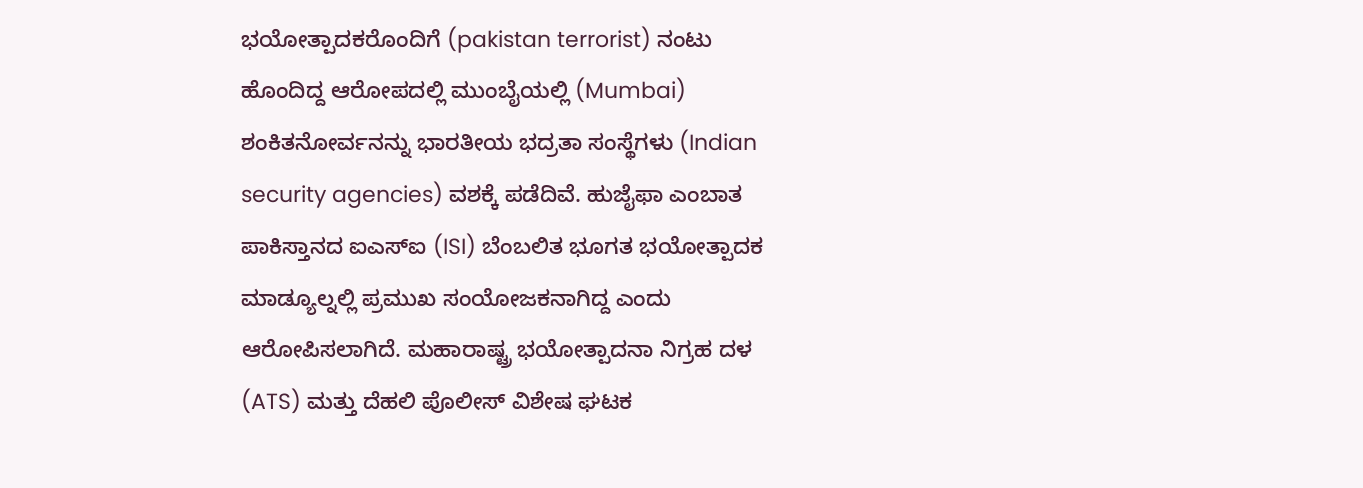ಭಯೋತ್ಪಾದಕರೊಂದಿಗೆ (pakistan terrorist) ನಂಟು ಹೊಂದಿದ್ದ ಆರೋಪದಲ್ಲಿ ಮುಂಬೈಯಲ್ಲಿ (Mumbai) ಶಂಕಿತನೋರ್ವನನ್ನು ಭಾರತೀಯ ಭದ್ರತಾ ಸಂಸ್ಥೆಗಳು (Indian security agencies) ವಶಕ್ಕೆ ಪಡೆದಿವೆ. ಹುಜೈಫಾ ಎಂಬಾತ ಪಾಕಿಸ್ತಾನದ ಐಎಸ್ಐ (ISI) ಬೆಂಬಲಿತ ಭೂಗತ ಭಯೋತ್ಪಾದಕ ಮಾಡ್ಯೂಲ್ನಲ್ಲಿ ಪ್ರಮುಖ ಸಂಯೋಜಕನಾಗಿದ್ದ ಎಂದು ಆರೋಪಿಸಲಾಗಿದೆ. ಮಹಾರಾಷ್ಟ್ರ ಭಯೋತ್ಪಾದನಾ ನಿಗ್ರಹ ದಳ (ATS) ಮತ್ತು ದೆಹಲಿ ಪೊಲೀಸ್ ವಿಶೇಷ ಘಟಕ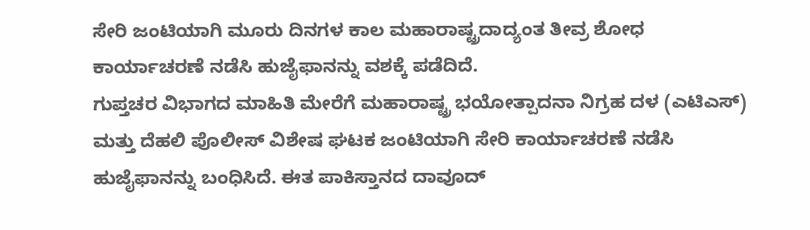ಸೇರಿ ಜಂಟಿಯಾಗಿ ಮೂರು ದಿನಗಳ ಕಾಲ ಮಹಾರಾಷ್ಟ್ರದಾದ್ಯಂತ ತೀವ್ರ ಶೋಧ ಕಾರ್ಯಾಚರಣೆ ನಡೆಸಿ ಹುಜೈಫಾನನ್ನು ವಶಕ್ಕೆ ಪಡೆದಿದೆ.
ಗುಪ್ತಚರ ವಿಭಾಗದ ಮಾಹಿತಿ ಮೇರೆಗೆ ಮಹಾರಾಷ್ಟ್ರ ಭಯೋತ್ಪಾದನಾ ನಿಗ್ರಹ ದಳ (ಎಟಿಎಸ್) ಮತ್ತು ದೆಹಲಿ ಪೊಲೀಸ್ ವಿಶೇಷ ಘಟಕ ಜಂಟಿಯಾಗಿ ಸೇರಿ ಕಾರ್ಯಾಚರಣೆ ನಡೆಸಿ ಹುಜೈಫಾನನ್ನು ಬಂಧಿಸಿದೆ. ಈತ ಪಾಕಿಸ್ತಾನದ ದಾವೂದ್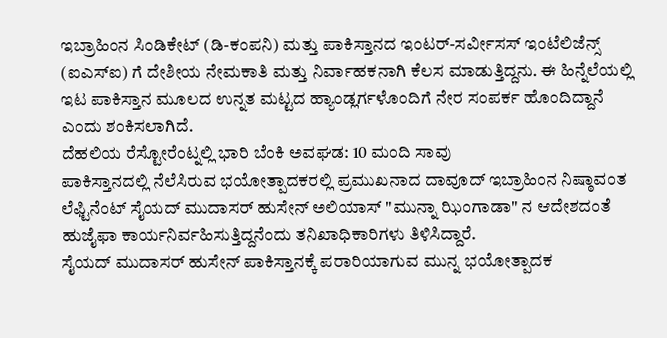ಇಬ್ರಾಹಿಂನ ಸಿಂಡಿಕೇಟ್ (ಡಿ-ಕಂಪನಿ) ಮತ್ತು ಪಾಕಿಸ್ತಾನದ ಇಂಟರ್-ಸರ್ವೀಸಸ್ ಇಂಟೆಲಿಜೆನ್ಸ್ (ಐಎಸ್ಐ) ಗೆ ದೇಶೀಯ ನೇಮಕಾತಿ ಮತ್ತು ನಿರ್ವಾಹಕನಾಗಿ ಕೆಲಸ ಮಾಡುತ್ತಿದ್ದನು. ಈ ಹಿನ್ನೆಲೆಯಲ್ಲಿ ಇಟ ಪಾಕಿಸ್ತಾನ ಮೂಲದ ಉನ್ನತ ಮಟ್ಟದ ಹ್ಯಾಂಡ್ಲರ್ಗಳೊಂದಿಗೆ ನೇರ ಸಂಪರ್ಕ ಹೊಂದಿದ್ದಾನೆ ಎಂದು ಶಂಕಿಸಲಾಗಿದೆ.
ದೆಹಲಿಯ ರೆಸ್ಟೋರೆಂಟ್ನಲ್ಲಿ ಭಾರಿ ಬೆಂಕಿ ಅವಘಡ: 10 ಮಂದಿ ಸಾವು
ಪಾಕಿಸ್ತಾನದಲ್ಲಿ ನೆಲೆಸಿರುವ ಭಯೋತ್ಪಾದಕರಲ್ಲಿ ಪ್ರಮುಖನಾದ ದಾವೂದ್ ಇಬ್ರಾಹಿಂನ ನಿಷ್ಠಾವಂತ ಲೆಫ್ಟಿನೆಂಟ್ ಸೈಯದ್ ಮುದಾಸರ್ ಹುಸೇನ್ ಅಲಿಯಾಸ್ "ಮುನ್ನಾ ಝಿಂಗಾಡಾ" ನ ಆದೇಶದಂತೆ ಹುಜೈಫಾ ಕಾರ್ಯನಿರ್ವಹಿಸುತ್ತಿದ್ದನೆಂದು ತನಿಖಾಧಿಕಾರಿಗಳು ತಿಳಿಸಿದ್ದಾರೆ.
ಸೈಯದ್ ಮುದಾಸರ್ ಹುಸೇನ್ ಪಾಕಿಸ್ತಾನಕ್ಕೆ ಪರಾರಿಯಾಗುವ ಮುನ್ನ ಭಯೋತ್ಪಾದಕ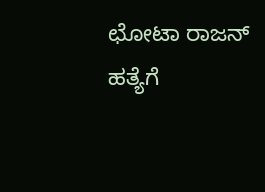ಛೋಟಾ ರಾಜನ್ ಹತ್ಯೆಗೆ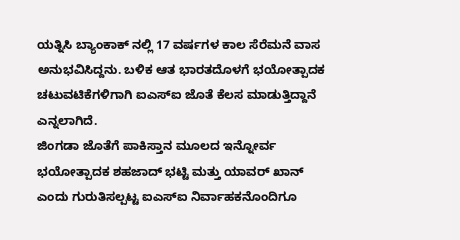ಯತ್ನಿಸಿ ಬ್ಯಾಂಕಾಕ್ ನಲ್ಲಿ 17 ವರ್ಷಗಳ ಕಾಲ ಸೆರೆಮನೆ ವಾಸ ಅನುಭವಿಸಿದ್ದನು. ಬಳಿಕ ಆತ ಭಾರತದೊಳಗೆ ಭಯೋತ್ಪಾದಕ ಚಟುವಟಿಕೆಗಳಿಗಾಗಿ ಐಎಸ್ಐ ಜೊತೆ ಕೆಲಸ ಮಾಡುತ್ತಿದ್ದಾನೆ ಎನ್ನಲಾಗಿದೆ.
ಜಿಂಗಡಾ ಜೊತೆಗೆ ಪಾಕಿಸ್ತಾನ ಮೂಲದ ಇನ್ನೋರ್ವ ಭಯೋತ್ಪಾದಕ ಶಹಜಾದ್ ಭಟ್ಟಿ ಮತ್ತು ಯಾವರ್ ಖಾನ್ ಎಂದು ಗುರುತಿಸಲ್ಪಟ್ಟ ಐಎಸ್ಐ ನಿರ್ವಾಹಕನೊಂದಿಗೂ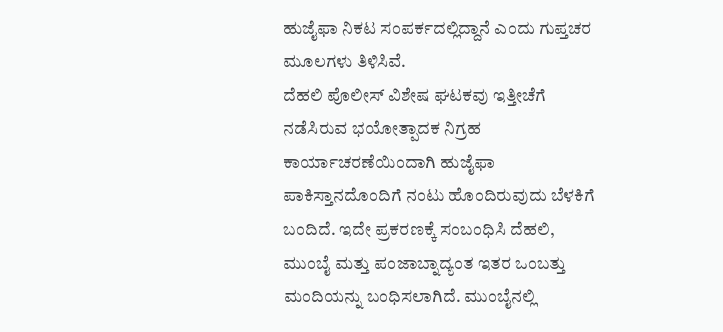ಹುಜೈಫಾ ನಿಕಟ ಸಂಪರ್ಕದಲ್ಲಿದ್ದಾನೆ ಎಂದು ಗುಪ್ತಚರ ಮೂಲಗಳು ತಿಳಿಸಿವೆ.
ದೆಹಲಿ ಪೊಲೀಸ್ ವಿಶೇಷ ಘಟಕವು ಇತ್ತೀಚೆಗೆ ನಡೆಸಿರುವ ಭಯೋತ್ಪಾದಕ ನಿಗ್ರಹ ಕಾರ್ಯಾಚರಣೆಯಿಂದಾಗಿ ಹುಜೈಫಾ ಪಾಕಿಸ್ತಾನದೊಂದಿಗೆ ನಂಟು ಹೊಂದಿರುವುದು ಬೆಳಕಿಗೆ ಬಂದಿದೆ. ಇದೇ ಪ್ರಕರಣಕ್ಕೆ ಸಂಬಂಧಿಸಿ ದೆಹಲಿ, ಮುಂಬೈ ಮತ್ತು ಪಂಜಾಬ್ನಾದ್ಯಂತ ಇತರ ಒಂಬತ್ತು ಮಂದಿಯನ್ನು ಬಂಧಿಸಲಾಗಿದೆ. ಮುಂಬೈನಲ್ಲಿ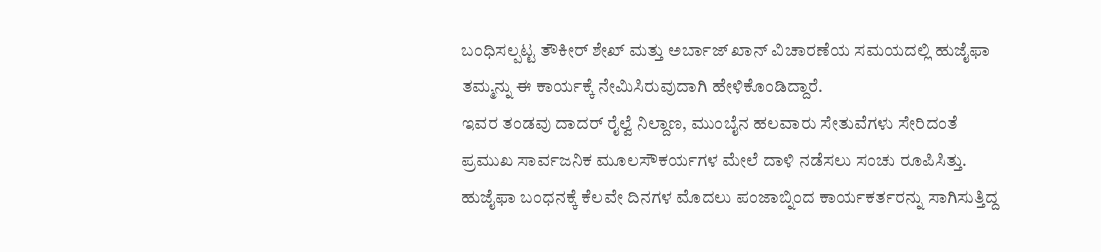ಬಂಧಿಸಲ್ಪಟ್ಟ ತೌಕೀರ್ ಶೇಖ್ ಮತ್ತು ಅರ್ಬಾಜ್ ಖಾನ್ ವಿಚಾರಣೆಯ ಸಮಯದಲ್ಲಿ ಹುಜೈಫಾ ತಮ್ಮನ್ನು ಈ ಕಾರ್ಯಕ್ಕೆ ನೇಮಿಸಿರುವುದಾಗಿ ಹೇಳಿಕೊಂಡಿದ್ದಾರೆ.
ಇವರ ತಂಡವು ದಾದರ್ ರೈಲ್ವೆ ನಿಲ್ದಾಣ, ಮುಂಬೈನ ಹಲವಾರು ಸೇತುವೆಗಳು ಸೇರಿದಂತೆ ಪ್ರಮುಖ ಸಾರ್ವಜನಿಕ ಮೂಲಸೌಕರ್ಯಗಳ ಮೇಲೆ ದಾಳಿ ನಡೆಸಲು ಸಂಚು ರೂಪಿಸಿತ್ತು. ಹುಜೈಫಾ ಬಂಧನಕ್ಕೆ ಕೆಲವೇ ದಿನಗಳ ಮೊದಲು ಪಂಜಾಬ್ನಿಂದ ಕಾರ್ಯಕರ್ತರನ್ನು ಸಾಗಿಸುತ್ತಿದ್ದ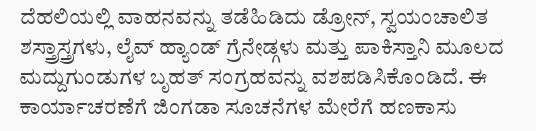ದೆಹಲಿಯಲ್ಲಿ ವಾಹನವನ್ನು ತಡೆಹಿಡಿದು ಡ್ರೋನ್, ಸ್ವಯಂಚಾಲಿತ ಶಸ್ತ್ರಾಸ್ತ್ರಗಳು, ಲೈವ್ ಹ್ಯಾಂಡ್ ಗ್ರೆನೇಡ್ಗಳು ಮತ್ತು ಪಾಕಿಸ್ತಾನಿ ಮೂಲದ ಮದ್ದುಗುಂಡುಗಳ ಬೃಹತ್ ಸಂಗ್ರಹವನ್ನು ವಶಪಡಿಸಿಕೊಂಡಿದೆ. ಈ ಕಾರ್ಯಾಚರಣೆಗೆ ಜಿಂಗಡಾ ಸೂಚನೆಗಳ ಮೇರೆಗೆ ಹಣಕಾಸು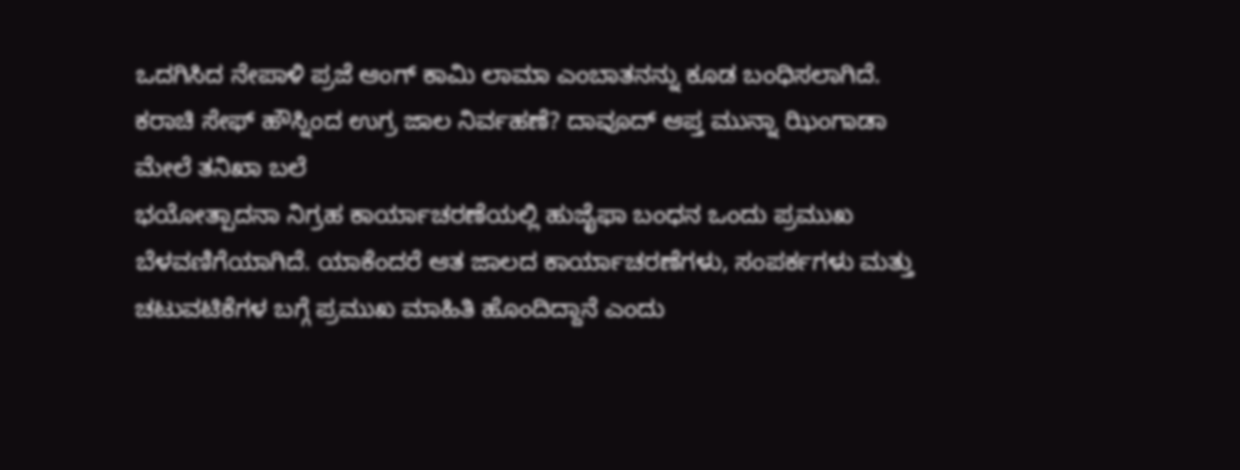ಒದಗಿಸಿದ ನೇಪಾಳಿ ಪ್ರಜೆ ಆಂಗ್ ಕಾಮಿ ಲಾಮಾ ಎಂಬಾತನನ್ನು ಕೂಡ ಬಂಧಿಸಲಾಗಿದೆ.
ಕರಾಚಿ ಸೇಫ್ ಹೌಸ್ನಿಂದ ಉಗ್ರ ಜಾಲ ನಿರ್ವಹಣೆ? ದಾವೂದ್ ಆಪ್ತ ಮುನ್ನಾ ಝಿಂಗಾಡಾ ಮೇಲೆ ತನಿಖಾ ಬಲೆ
ಭಯೋತ್ಪಾದನಾ ನಿಗ್ರಹ ಕಾರ್ಯಾಚರಣೆಯಲ್ಲಿ ಹುಜೈಫಾ ಬಂಧನ ಒಂದು ಪ್ರಮುಖ ಬೆಳವಣಿಗೆಯಾಗಿದೆ. ಯಾಕೆಂದರೆ ಆತ ಜಾಲದ ಕಾರ್ಯಾಚರಣೆಗಳು, ಸಂಪರ್ಕಗಳು ಮತ್ತು ಚಟುವಟಿಕೆಗಳ ಬಗ್ಗೆ ಪ್ರಮುಖ ಮಾಹಿತಿ ಹೊಂದಿದ್ದಾನೆ ಎಂದು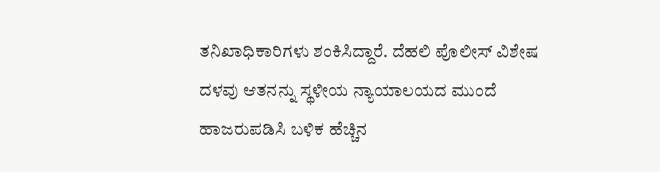ತನಿಖಾಧಿಕಾರಿಗಳು ಶಂಕಿಸಿದ್ದಾರೆ. ದೆಹಲಿ ಪೊಲೀಸ್ ವಿಶೇಷ ದಳವು ಆತನನ್ನು ಸ್ಥಳೀಯ ನ್ಯಾಯಾಲಯದ ಮುಂದೆ ಹಾಜರುಪಡಿಸಿ ಬಳಿಕ ಹೆಚ್ಚಿನ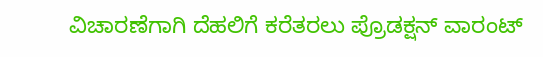ವಿಚಾರಣೆಗಾಗಿ ದೆಹಲಿಗೆ ಕರೆತರಲು ಪ್ರೊಡಕ್ಷನ್ ವಾರಂಟ್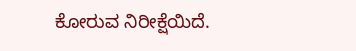ಕೋರುವ ನಿರೀಕ್ಷೆಯಿದೆ.